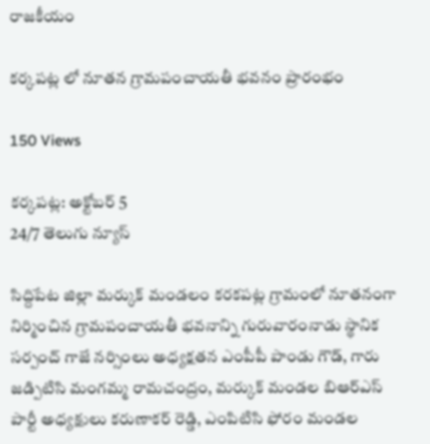రాజకీయం

కర్కపట్ల లో నూతన గ్రామపంచాయతీ భవనం ప్రారంభం

150 Views

కర్కపట్ల: అక్టోబర్ 5
24/7 తెలుగు న్యూస్

సిద్దిపేట జిల్లా మర్కుక్ మండలం కరకపట్ల గ్రామంలో నూతనంగా నిర్మించిన గ్రామపంచాయతీ భవనాన్ని గురువారంనాడు స్థానిక సర్పంచ్ గాజే నర్సింలు అధ్యక్షతన ఎంపీపీ పాండు గౌడ్, గారు జడ్పిటిసి మంగమ్మ రామచంద్రం, మర్కుక్ మండల బిఆర్ఎస్ పార్టీ అధ్యక్షులు కరుణాకర్ రెడ్డి, ఎంపిటిసి ఫోరం మండల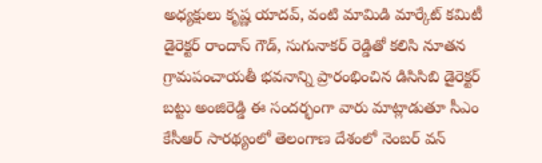అధ్యక్షులు కృష్ణ యాదవ్, వంటి మామిడి మార్కేట్ కమిటీ డైరెక్టర్ రాందాస్ గౌడ్, సుగునాకర్ రెడ్డితో కలిసి నూతన గ్రామపంచాయతీ భవనాన్ని ప్రారంభించిన డిసిసిబి డైరెక్టర్ బట్టు అంజిరెడ్డి ఈ సందర్భంగా వారు మాట్లాడుతూ సీఎం కేసీఆర్ సారథ్యంలో తెలంగాణ దేశంలో నెంబర్ వన్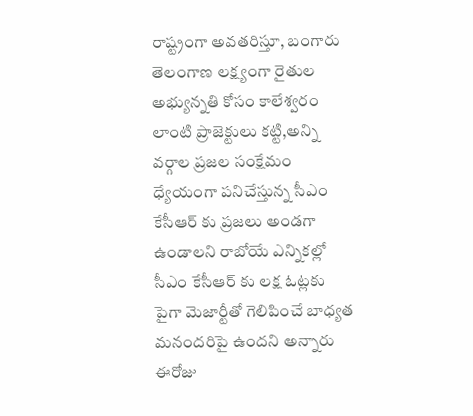రాష్ట్రంగా అవతరిస్తూ, బంగారు తెలంగాణ లక్ష్యంగా రైతుల అభ్యున్నతి కోసం కాలేశ్వరం లాంటి ప్రాజెక్టులు కట్టి,అన్ని వర్గాల ప్రజల సంక్షేమం ధ్యేయంగా పనిచేస్తున్న సీఎం కేసీఆర్ కు ప్రజలు అండగా ఉండాలని రాబోయే ఎన్నికల్లో సీఎం కేసీఆర్ కు లక్ష ఓట్లకు పైగా మెజార్టీతో గెలిపించే బాధ్యత మనందరిపై ఉందని అన్నారు ఈరోజు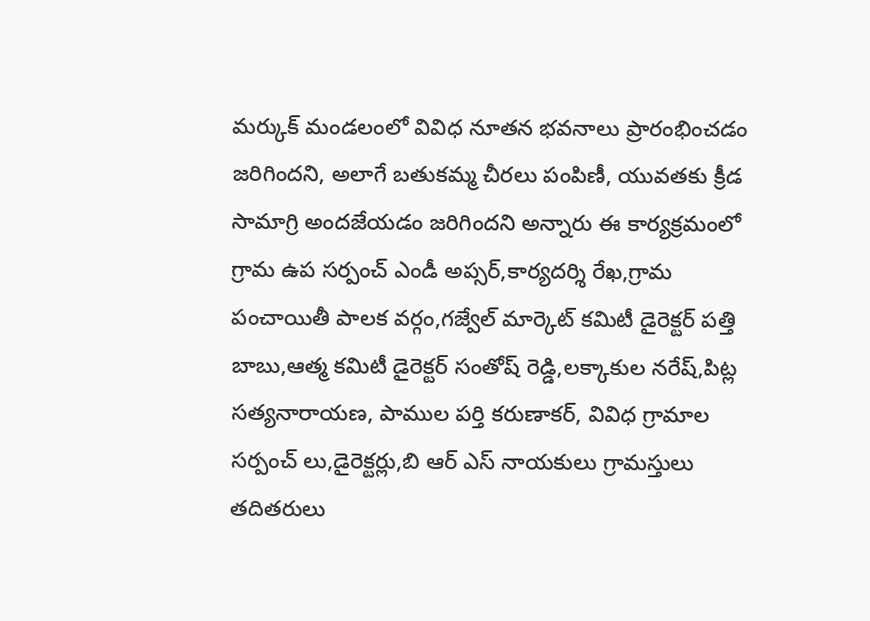మర్కుక్ మండలంలో వివిధ నూతన భవనాలు ప్రారంభించడం జరిగిందని, అలాగే బతుకమ్మ చీరలు పంపిణీ, యువతకు క్రీడ సామాగ్రి అందజేయడం జరిగిందని అన్నారు ఈ కార్యక్రమంలో గ్రామ ఉప సర్పంచ్ ఎండీ అప్సర్,కార్యదర్శి రేఖ,గ్రామ పంచాయితీ పాలక వర్గం,గజ్వేల్ మార్కెట్ కమిటీ డైరెక్టర్ పత్తి బాబు,ఆత్మ కమిటీ డైరెక్టర్ సంతోష్ రెడ్డి,లక్కాకుల నరేష్,పిట్ల సత్యనారాయణ, పాముల పర్తి కరుణాకర్, వివిధ గ్రామాల సర్పంచ్ లు,డైరెక్టర్లు,బి ఆర్ ఎస్ నాయకులు గ్రామస్తులు తదితరులు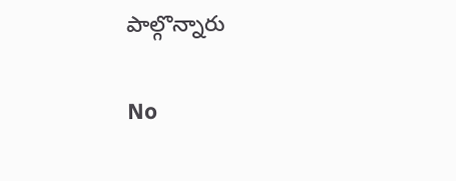పాల్గొన్నారు

No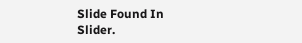Slide Found In Slider.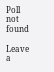Poll not found

Leave a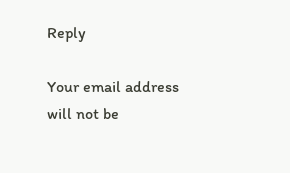Reply

Your email address will not be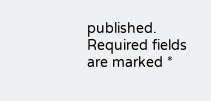published. Required fields are marked *